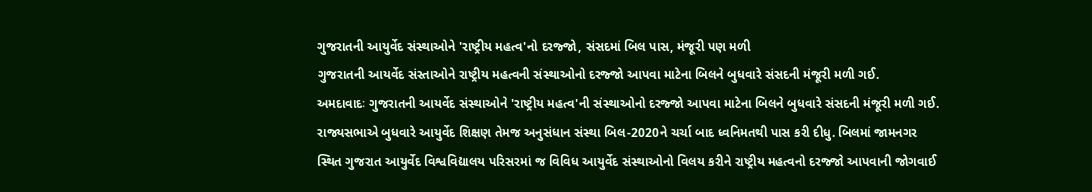ગુજરાતની આયુર્વેદ સંસ્થાઓને 'રાષ્ટ્રીય મહત્વ'નો દરજ્જો, સંસદમાં બિલ પાસ, મંજૂરી પણ મળી
ગુજરાતની આયર્વેદ સંસ્તાઓને રાષ્ટ્રીય મહત્વની સંસ્થાઓનો દરજ્જો આપવા માટેના બિલને બુધવારે સંસદની મંજૂરી મળી ગઈ.
અમદાવાદઃ ગુજરાતની આયર્વેદ સંસ્થાઓને 'રાષ્ટ્રીય મહત્વ'ની સંસ્થાઓનો દરજ્જો આપવા માટેના બિલને બુધવારે સંસદની મંજૂરી મળી ગઈ. રાજ્યસભાએ બુધવારે આયુર્વેદ શિક્ષણ તેમજ અનુસંધાન સંસ્થા બિલ-2020ને ચર્ચા બાદ ધ્વનિમતથી પાસ કરી દીધુ. બિલમાં જામનગર સ્થિત ગુજરાત આયુર્વેદ વિશ્વવિદ્યાલય પરિસરમાં જ વિવિધ આયુર્વેદ સંસ્થાઓનો વિલય કરીને રાષ્ટ્રીય મહત્વનો દરજ્જો આપવાની જોગવાઈ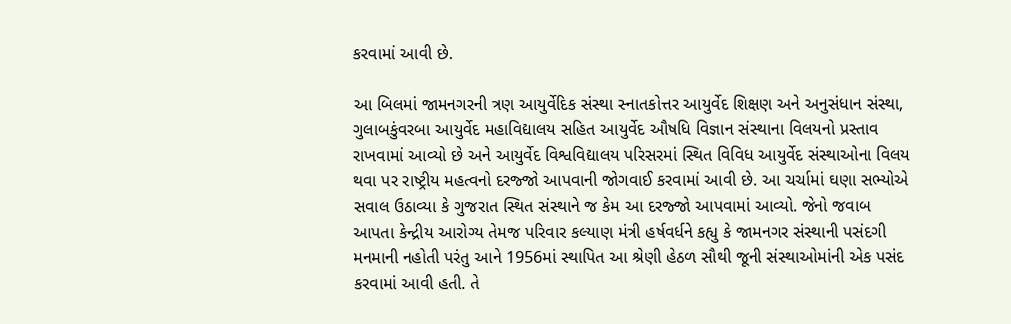કરવામાં આવી છે.

આ બિલમાં જામનગરની ત્રણ આયુર્વેદિક સંસ્થા સ્નાતકોત્તર આયુર્વેદ શિક્ષણ અને અનુસંધાન સંસ્થા, ગુલાબકુંવરબા આયુર્વેદ મહાવિદ્યાલય સહિત આયુર્વેદ ઔષધિ વિજ્ઞાન સંસ્થાના વિલયનો પ્રસ્તાવ રાખવામાં આવ્યો છે અને આયુર્વેદ વિશ્વવિદ્યાલય પરિસરમાં સ્થિત વિવિધ આયુર્વેદ સંસ્થાઓના વિલય થવા પર રાષ્ટ્રીય મહત્વનો દરજ્જો આપવાની જોગવાઈ કરવામાં આવી છે. આ ચર્ચામાં ઘણા સભ્યોએ સવાલ ઉઠાવ્યા કે ગુજરાત સ્થિત સંસ્થાને જ કેમ આ દરજ્જો આપવામાં આવ્યો. જેનો જવાબ આપતા કેન્દ્રીય આરોગ્ય તેમજ પરિવાર કલ્યાણ મંત્રી હર્ષવર્ધને કહ્યુ કે જામનગર સંસ્થાની પસંદગી મનમાની નહોતી પરંતુ આને 1956માં સ્થાપિત આ શ્રેણી હેઠળ સૌથી જૂની સંસ્થાઓમાંની એક પસંદ કરવામાં આવી હતી. તે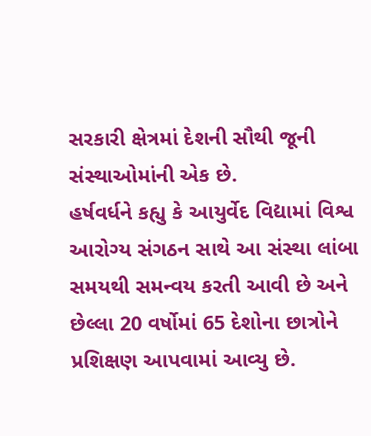સરકારી ક્ષેત્રમાં દેશની સૌથી જૂની સંસ્થાઓમાંની એક છે.
હર્ષવર્ધને કહ્યુ કે આયુર્વેદ વિદ્યામાં વિશ્વ આરોગ્ય સંગઠન સાથે આ સંસ્થા લાંબા સમયથી સમન્વય કરતી આવી છે અને છેલ્લા 20 વર્ષોમાં 65 દેશોના છાત્રોને પ્રશિક્ષણ આપવામાં આવ્યુ છે.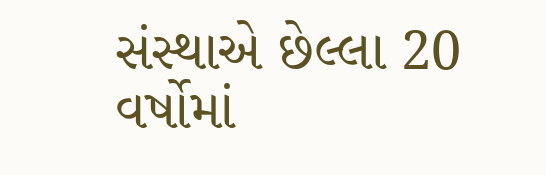સંસ્થાએ છેલ્લા 20 વર્ષોમાં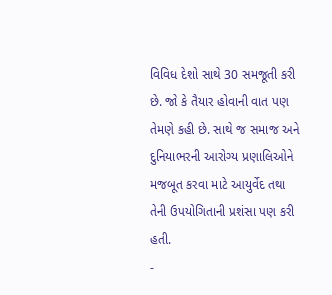વિવિધ દેશો સાથે 30 સમજૂતી કરી છે. જો કે તૈયાર હોવાની વાત પણ તેમણે કહી છે. સાથે જ સમાજ અને દુનિયાભરની આરોગ્ય પ્રણાલિઓને મજબૂત કરવા માટે આયુર્વેદ તથા તેની ઉપયોગિતાની પ્રશંસા પણ કરી હતી.
-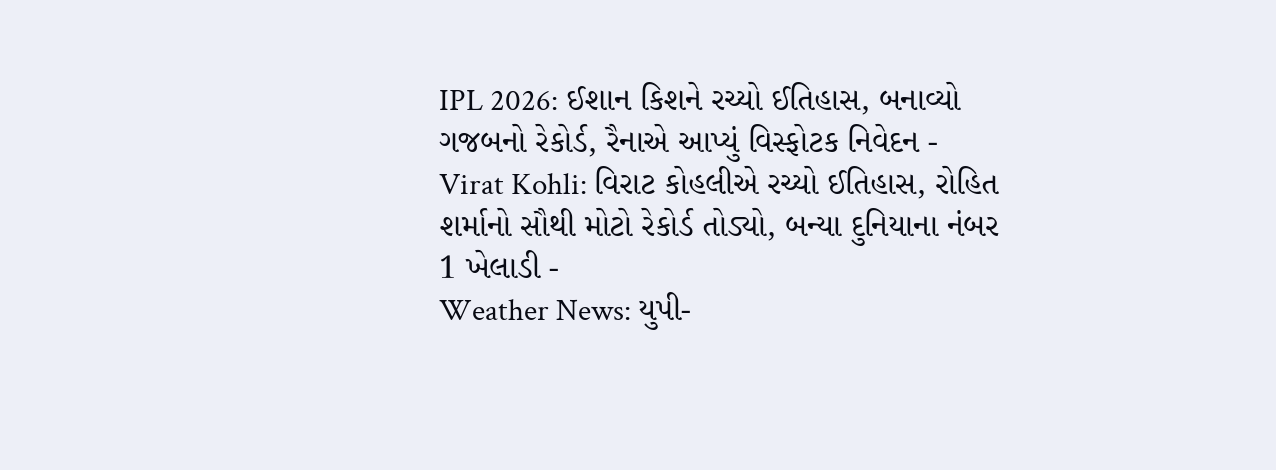IPL 2026: ઈશાન કિશને રચ્યો ઈતિહાસ, બનાવ્યો ગજબનો રેકોર્ડ, રૈનાએ આપ્યું વિસ્ફોટક નિવેદન -
Virat Kohli: વિરાટ કોહલીએ રચ્યો ઈતિહાસ, રોહિત શર્માનો સૌથી મોટો રેકોર્ડ તોડ્યો, બન્યા દુનિયાના નંબર 1 ખેલાડી -
Weather News: યુપી-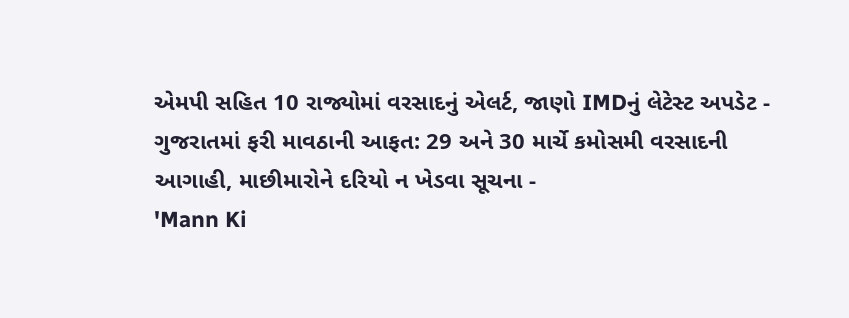એમપી સહિત 10 રાજ્યોમાં વરસાદનું એલર્ટ, જાણો IMDનું લેટેસ્ટ અપડેટ -
ગુજરાતમાં ફરી માવઠાની આફત: 29 અને 30 માર્ચે કમોસમી વરસાદની આગાહી, માછીમારોને દરિયો ન ખેડવા સૂચના -
'Mann Ki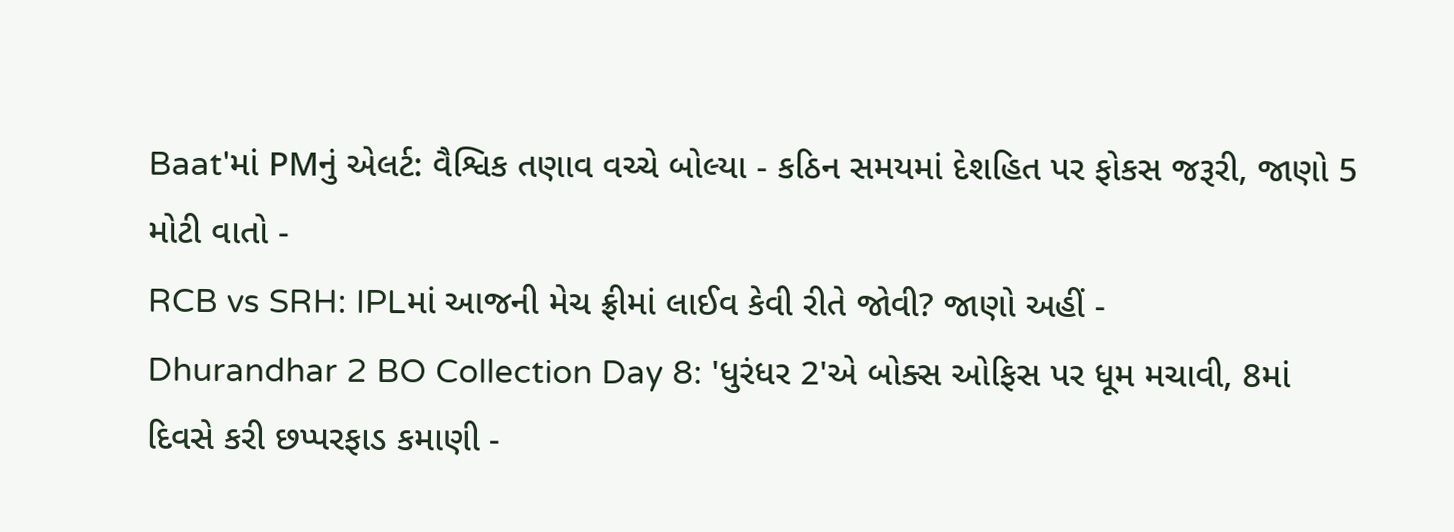Baat'માં PMનું એલર્ટ: વૈશ્વિક તણાવ વચ્ચે બોલ્યા - કઠિન સમયમાં દેશહિત પર ફોકસ જરૂરી, જાણો 5 મોટી વાતો -
RCB vs SRH: IPLમાં આજની મેચ ફ્રીમાં લાઈવ કેવી રીતે જોવી? જાણો અહીં -
Dhurandhar 2 BO Collection Day 8: 'ધુરંધર 2'એ બોક્સ ઓફિસ પર ધૂમ મચાવી, 8માં દિવસે કરી છપ્પરફાડ કમાણી -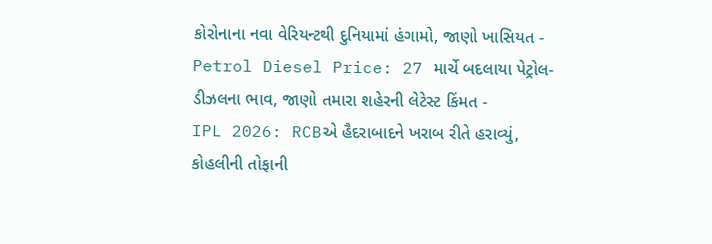કોરોનાના નવા વેરિયન્ટથી દુનિયામાં હંગામો, જાણો ખાસિયત -
Petrol Diesel Price: 27 માર્ચે બદલાયા પેટ્રોલ-ડીઝલના ભાવ, જાણો તમારા શહેરની લેટેસ્ટ કિંમત -
IPL 2026: RCBએ હૈદરાબાદને ખરાબ રીતે હરાવ્યું, કોહલીની તોફાની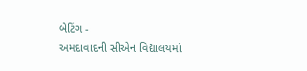બેટિંગ -
અમદાવાદની સીએન વિદ્યાલયમાં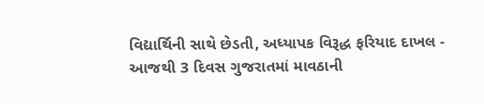વિદ્યાર્થિની સાથે છેડતી, અધ્યાપક વિરૂદ્ધ ફરિયાદ દાખલ -
આજથી 3 દિવસ ગુજરાતમાં માવઠાની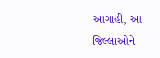આગાહી, આ જિલ્લાઓને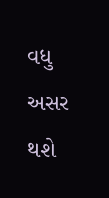વધુ અસર થશે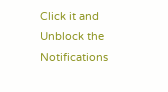Click it and Unblock the Notifications